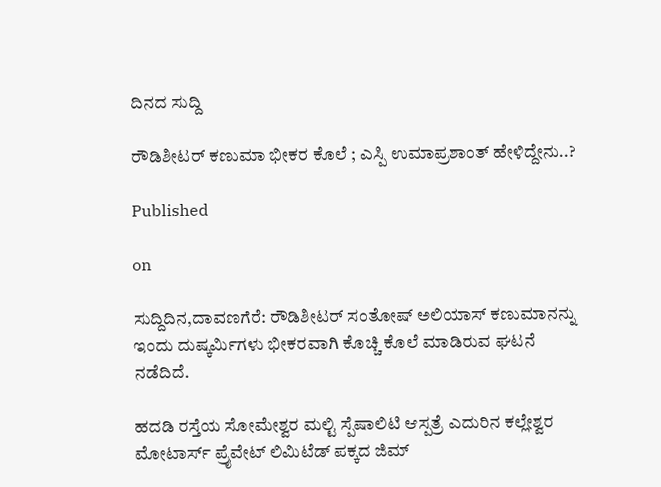ದಿನದ ಸುದ್ದಿ

ರೌಡಿಶೀಟರ್ ಕಣುಮಾ ಭೀಕರ ಕೊಲೆ ; ಎಸ್ಪಿ ಉಮಾಪ್ರಶಾಂತ್ ಹೇಳಿದ್ದೇನು..?

Published

on

ಸುದ್ದಿದಿನ,ದಾವಣಗೆರೆ: ರೌಡಿಶೀಟರ್ ಸಂತೋಷ್ ಅಲಿಯಾಸ್ ಕಣುಮಾನನ್ನು ಇಂದು ದುಷ್ಕರ್ಮಿಗಳು ಭೀಕರವಾಗಿ ಕೊಚ್ಚಿ‌ ಕೊಲೆ ಮಾಡಿರುವ ಘಟನೆ ನಡೆದಿದೆ.

ಹದಡಿ ರಸ್ತೆಯ ಸೋಮೇಶ್ವರ ಮಲ್ಟಿ ಸ್ಪೆಷಾಲಿಟಿ ಆಸ್ಪತ್ರೆ ಎದುರಿನ ಕಲ್ಲೇಶ್ವರ ಮೋಟಾರ್ಸ್ ಪ್ರೈವೇಟ್ ಲಿಮಿಟೆಡ್ ಪಕ್ಕದ ಜಿಮ್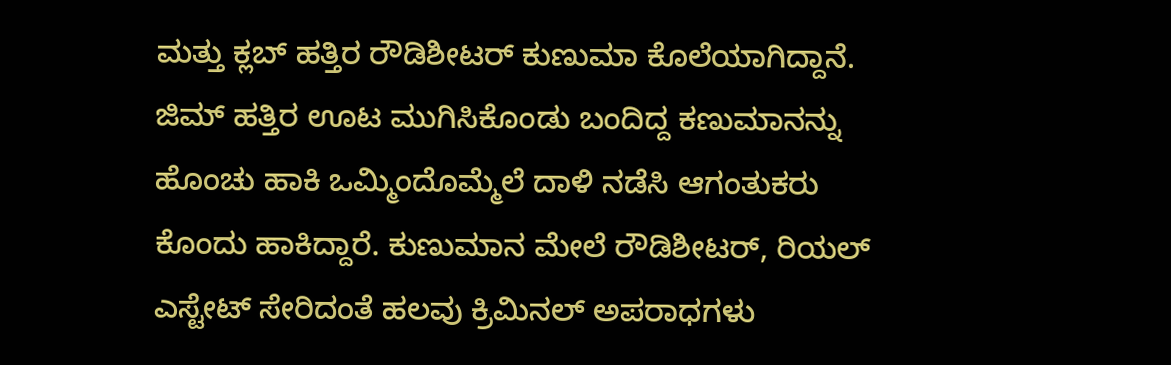ಮತ್ತು ಕ್ಲಬ್ ಹತ್ತಿರ ರೌಡಿಶೀಟರ್ ಕುಣುಮಾ ಕೊಲೆಯಾಗಿದ್ದಾನೆ. ಜಿಮ್ ಹತ್ತಿರ ಊಟ ಮುಗಿಸಿಕೊಂಡು ಬಂದಿದ್ದ ಕಣುಮಾನನ್ನು ಹೊಂಚು ಹಾಕಿ ಒಮ್ಮಿಂದೊಮ್ಮೆಲೆ ದಾಳಿ ನಡೆಸಿ ಆಗಂತುಕರು ಕೊಂದು ಹಾಕಿದ್ದಾರೆ. ಕುಣುಮಾನ ಮೇಲೆ ರೌಡಿಶೀಟರ್, ರಿಯಲ್ ಎಸ್ಟೇಟ್ ಸೇರಿದಂತೆ ಹಲವು ಕ್ರಿಮಿನಲ್ ಅಪರಾಧಗಳು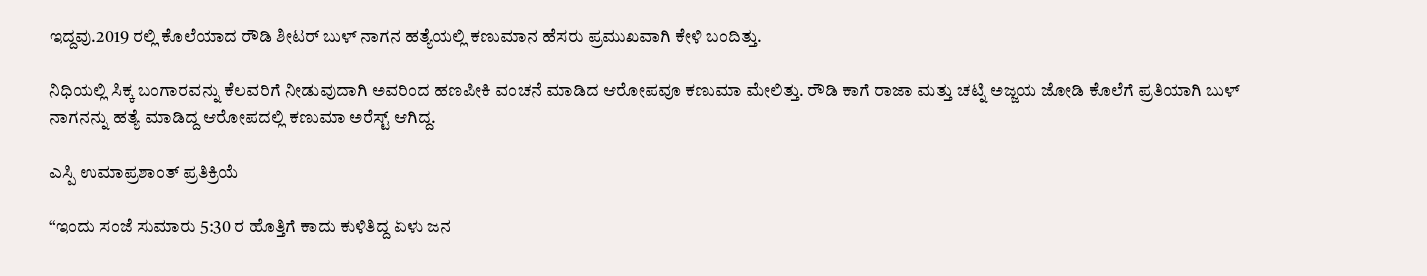ಇದ್ದವು.2019 ರಲ್ಲಿ ಕೊಲೆಯಾದ ರೌಡಿ ಶೀಟರ್ ಬುಳ್ ನಾಗನ ಹತ್ಯೆಯಲ್ಲಿ ಕಣುಮಾನ ಹೆಸರು ಪ್ರಮುಖವಾಗಿ ಕೇಳಿ ಬಂದಿತ್ತು.

ನಿಧಿಯಲ್ಲಿ ಸಿಕ್ಕ ಬಂಗಾರವನ್ನು ಕೆಲವರಿಗೆ ನೀಡುವುದಾಗಿ ಅವರಿಂದ ಹಣಪೀಕಿ ವಂಚನೆ ಮಾಡಿದ ಆರೋಪವೂ ಕಣುಮಾ ಮೇಲಿತ್ತು. ರೌಡಿ ಕಾಗೆ ರಾಜಾ ಮತ್ತು ಚಟ್ನಿ ಅಜ್ಜಯ ಜೋಡಿ ಕೊಲೆಗೆ ಪ್ರತಿಯಾಗಿ ಬುಳ್ ನಾಗನನ್ನು ಹತ್ಯೆ ಮಾಡಿದ್ದ ಆರೋಪದಲ್ಲಿ ಕಣುಮಾ ಅರೆಸ್ಟ್ ಆಗಿದ್ದ.

ಎಸ್ಪಿ ಉಮಾಪ್ರಶಾಂತ್ ಪ್ರತಿಕ್ರಿಯೆ

“ಇಂದು ಸಂಜೆ ಸುಮಾರು 5:30 ರ ಹೊತ್ತಿಗೆ ಕಾದು ಕುಳಿತಿದ್ದ ಏಳು ಜನ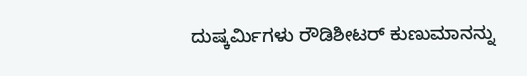ದುಷ್ಕರ್ಮಿಗಳು ರೌಡಿಶೀಟರ್ ಕುಣುಮಾನನ್ನು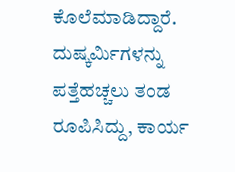ಕೊಲೆಮಾಡಿದ್ದಾರೆ. ದುಷ್ಕರ್ಮಿಗಳನ್ನು ಪತ್ತೆಹಚ್ಚಲು ತಂಡ ರೂಪಿಸಿದ್ದು, ಕಾರ್ಯ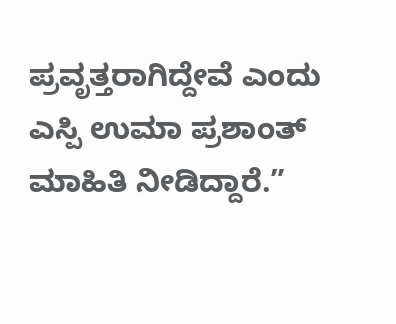ಪ್ರವೃತ್ತರಾಗಿದ್ದೇವೆ ಎಂದು ಎಸ್ಪಿ ಉಮಾ ಪ್ರಶಾಂತ್ ಮಾಹಿತಿ ನೀಡಿದ್ದಾರೆ.”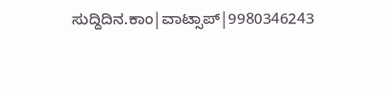ಸುದ್ದಿದಿನ.ಕಾಂ|ವಾಟ್ಸಾಪ್|9980346243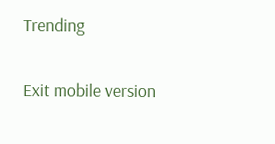Trending

Exit mobile version